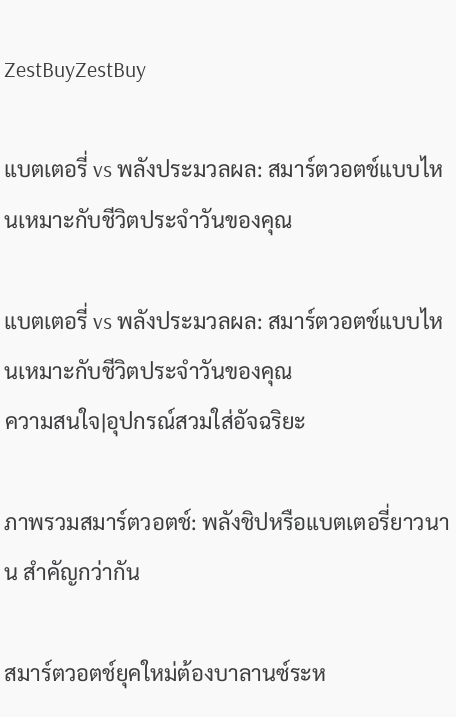ZestBuyZestBuy

แบตเตอรี่ vs พลังประมวลผล: สมาร์ตวอตช์แบบไหนเหมาะกับชีวิตประจำวันของคุณ

แบตเตอรี่ vs พลังประมวลผล: สมาร์ตวอตช์แบบไหนเหมาะกับชีวิตประจำวันของคุณ
ความสนใจ|อุปกรณ์สวมใส่อัจฉริยะ

ภาพรวมสมาร์ตวอตช์: พลังชิปหรือแบตเตอรี่ยาวนาน สำคัญกว่ากัน

สมาร์ตวอตช์ยุคใหม่ต้องบาลานซ์ระห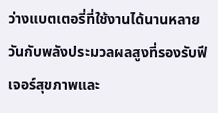ว่างแบตเตอรี่ที่ใช้งานได้นานหลายวันกับพลังประมวลผลสูงที่รองรับฟีเจอร์สุขภาพและ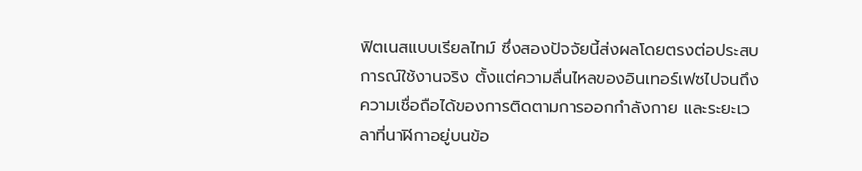ฟิตเนสแบบเรียลไทม์ ซึ่งสองปัจจัยนี้ส่งผลโดยตรงต่อประสบการณ์ใช้งานจริง ตั้งแต่ความลื่นไหลของอินเทอร์เฟซไปจนถึงความเชื่อถือได้ของการติดตามการออกกำลังกาย และระยะเวลาที่นาฬิกาอยู่บนข้อ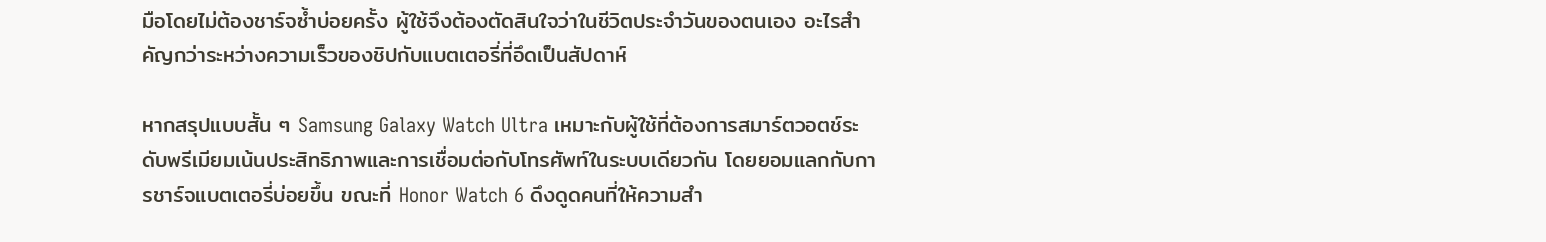มือโดยไม่ต้องชาร์จซ้ำบ่อยครั้ง ผู้ใช้จึงต้องตัดสินใจว่าในชีวิตประจำวันของตนเอง อะไรสำคัญกว่าระหว่างความเร็วของชิปกับแบตเตอรี่ที่อึดเป็นสัปดาห์

หากสรุปแบบสั้น ๆ Samsung Galaxy Watch Ultra เหมาะกับผู้ใช้ที่ต้องการสมาร์ตวอตช์ระดับพรีเมียมเน้นประสิทธิภาพและการเชื่อมต่อกับโทรศัพท์ในระบบเดียวกัน โดยยอมแลกกับการชาร์จแบตเตอรี่บ่อยขึ้น ขณะที่ Honor Watch 6 ดึงดูดคนที่ให้ความสำ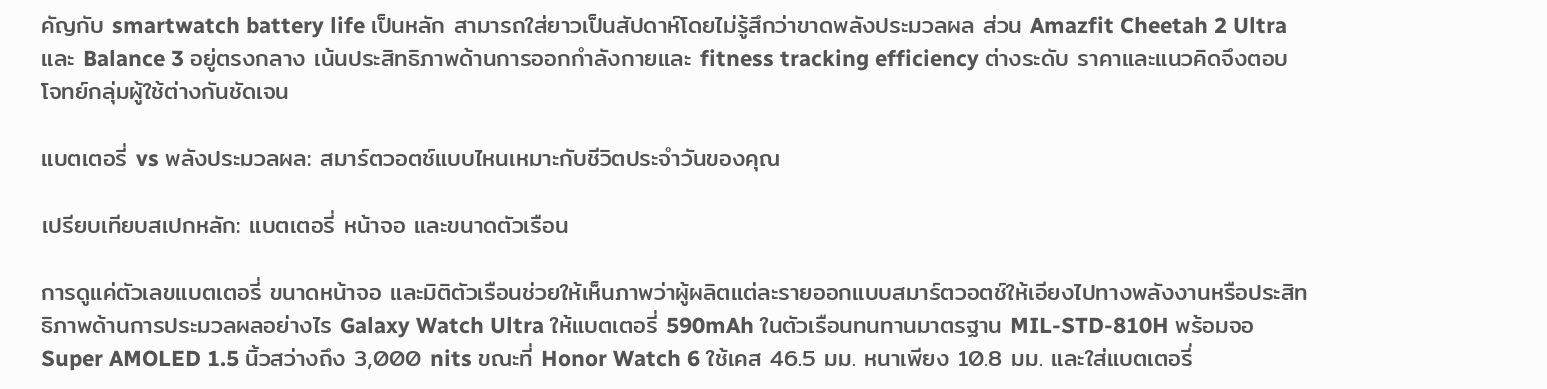คัญกับ smartwatch battery life เป็นหลัก สามารถใส่ยาวเป็นสัปดาห์โดยไม่รู้สึกว่าขาดพลังประมวลผล ส่วน Amazfit Cheetah 2 Ultra และ Balance 3 อยู่ตรงกลาง เน้นประสิทธิภาพด้านการออกกำลังกายและ fitness tracking efficiency ต่างระดับ ราคาและแนวคิดจึงตอบโจทย์กลุ่มผู้ใช้ต่างกันชัดเจน

แบตเตอรี่ vs พลังประมวลผล: สมาร์ตวอตช์แบบไหนเหมาะกับชีวิตประจำวันของคุณ

เปรียบเทียบสเปกหลัก: แบตเตอรี่ หน้าจอ และขนาดตัวเรือน

การดูแค่ตัวเลขแบตเตอรี่ ขนาดหน้าจอ และมิติตัวเรือนช่วยให้เห็นภาพว่าผู้ผลิตแต่ละรายออกแบบสมาร์ตวอตช์ให้เอียงไปทางพลังงานหรือประสิทธิภาพด้านการประมวลผลอย่างไร Galaxy Watch Ultra ให้แบตเตอรี่ 590mAh ในตัวเรือนทนทานมาตรฐาน MIL-STD-810H พร้อมจอ Super AMOLED 1.5 นิ้วสว่างถึง 3,000 nits ขณะที่ Honor Watch 6 ใช้เคส 46.5 มม. หนาเพียง 10.8 มม. และใส่แบตเตอรี่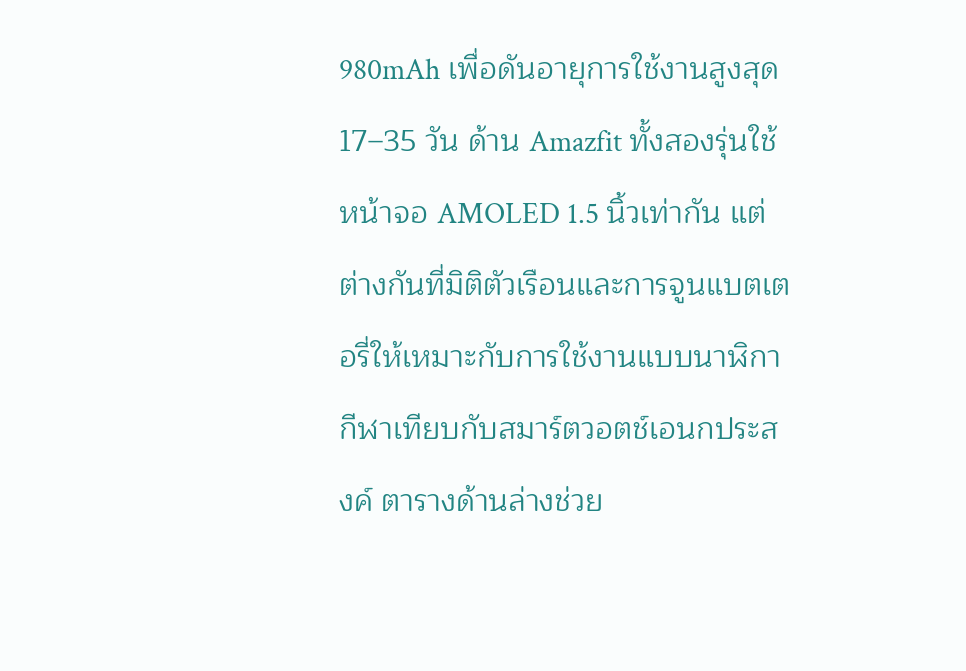980mAh เพื่อดันอายุการใช้งานสูงสุด 17–35 วัน ด้าน Amazfit ทั้งสองรุ่นใช้หน้าจอ AMOLED 1.5 นิ้วเท่ากัน แต่ต่างกันที่มิติตัวเรือนและการจูนแบตเตอรี่ให้เหมาะกับการใช้งานแบบนาฬิกากีฬาเทียบกับสมาร์ตวอตช์เอนกประสงค์ ตารางด้านล่างช่วย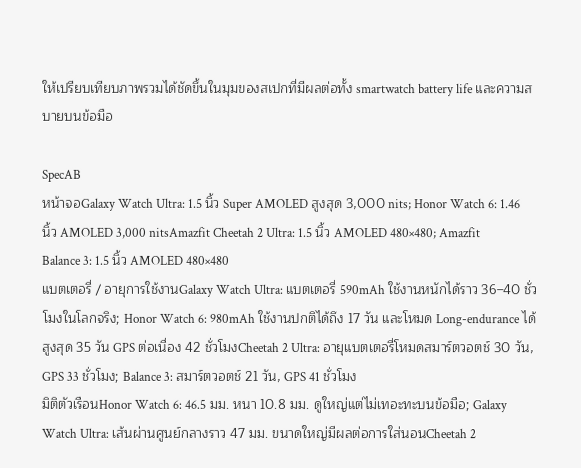ให้เปรียบเทียบภาพรวมได้ชัดขึ้นในมุมของสเปกที่มีผลต่อทั้ง smartwatch battery life และความสบายบนข้อมือ

SpecAB
หน้าจอGalaxy Watch Ultra: 1.5 นิ้ว Super AMOLED สูงสุด 3,000 nits; Honor Watch 6: 1.46 นิ้ว AMOLED 3,000 nitsAmazfit Cheetah 2 Ultra: 1.5 นิ้ว AMOLED 480×480; Amazfit Balance 3: 1.5 นิ้ว AMOLED 480×480
แบตเตอรี่ / อายุการใช้งานGalaxy Watch Ultra: แบตเตอรี่ 590mAh ใช้งานหนักได้ราว 36–40 ชั่วโมงในโลกจริง; Honor Watch 6: 980mAh ใช้งานปกติได้ถึง 17 วัน และโหมด Long-endurance ได้สูงสุด 35 วัน GPS ต่อเนื่อง 42 ชั่วโมงCheetah 2 Ultra: อายุแบตเตอรี่โหมดสมาร์ตวอตช์ 30 วัน, GPS 33 ชั่วโมง; Balance 3: สมาร์ตวอตช์ 21 วัน, GPS 41 ชั่วโมง
มิติตัวเรือนHonor Watch 6: 46.5 มม. หนา 10.8 มม. ดูใหญ่แต่ไม่เทอะทะบนข้อมือ; Galaxy Watch Ultra: เส้นผ่านศูนย์กลางราว 47 มม. ขนาดใหญ่มีผลต่อการใส่นอนCheetah 2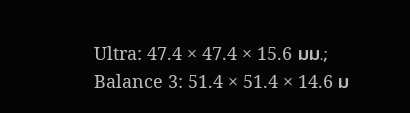Ultra: 47.4 × 47.4 × 15.6 มม.; Balance 3: 51.4 × 51.4 × 14.6 ม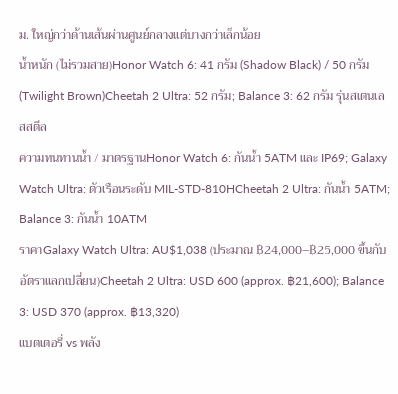ม. ใหญ่กว่าด้านเส้นผ่านศูนย์กลางแต่บางกว่าเล็กน้อย
น้ำหนัก (ไม่รวมสาย)Honor Watch 6: 41 กรัม (Shadow Black) / 50 กรัม (Twilight Brown)Cheetah 2 Ultra: 52 กรัม; Balance 3: 62 กรัม รุ่นสเตนเลสสตีล
ความทนทานน้ำ / มาตรฐานHonor Watch 6: กันน้ำ 5ATM และ IP69; Galaxy Watch Ultra: ตัวเรือนระดับ MIL-STD-810HCheetah 2 Ultra: กันน้ำ 5ATM; Balance 3: กันน้ำ 10ATM
ราคาGalaxy Watch Ultra: AU$1,038 (ประมาณ ฿24,000–฿25,000 ขึ้นกับอัตราแลกเปลี่ยน)Cheetah 2 Ultra: USD 600 (approx. ฿21,600); Balance 3: USD 370 (approx. ฿13,320)
แบตเตอรี่ vs พลัง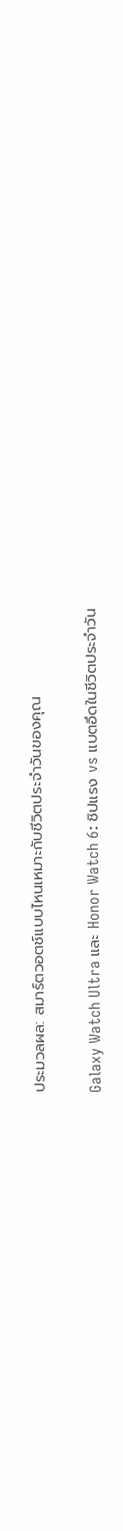ประมวลผล: สมาร์ตวอตช์แบบไหนเหมาะกับชีวิตประจำวันของคุณ

Galaxy Watch Ultra และ Honor Watch 6: ชิปแรง vs แบตอึดในชีวิตประจำวัน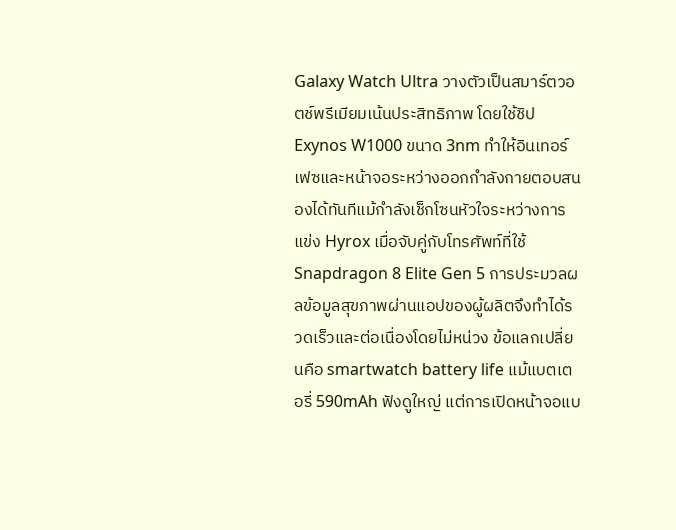Galaxy Watch Ultra วางตัวเป็นสมาร์ตวอตช์พรีเมียมเน้นประสิทธิภาพ โดยใช้ชิป Exynos W1000 ขนาด 3nm ทำให้อินเทอร์เฟซและหน้าจอระหว่างออกกำลังกายตอบสนองได้ทันทีแม้กำลังเช็กโซนหัวใจระหว่างการแข่ง Hyrox เมื่อจับคู่กับโทรศัพท์ที่ใช้ Snapdragon 8 Elite Gen 5 การประมวลผลข้อมูลสุขภาพผ่านแอปของผู้ผลิตจึงทำได้รวดเร็วและต่อเนื่องโดยไม่หน่วง ข้อแลกเปลี่ยนคือ smartwatch battery life แม้แบตเตอรี่ 590mAh ฟังดูใหญ่ แต่การเปิดหน้าจอแบ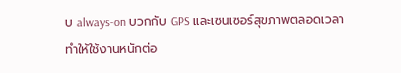บ always-on บวกกับ GPS และเซนเซอร์สุขภาพตลอดเวลา ทำให้ใช้งานหนักต่อ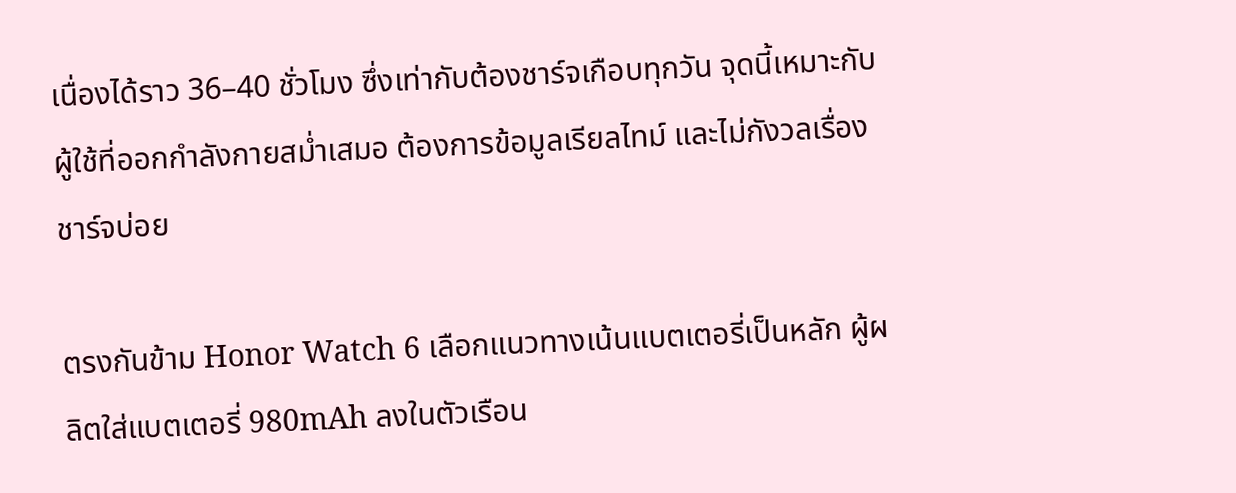เนื่องได้ราว 36–40 ชั่วโมง ซึ่งเท่ากับต้องชาร์จเกือบทุกวัน จุดนี้เหมาะกับผู้ใช้ที่ออกกำลังกายสม่ำเสมอ ต้องการข้อมูลเรียลไทม์ และไม่กังวลเรื่องชาร์จบ่อย

ตรงกันข้าม Honor Watch 6 เลือกแนวทางเน้นแบตเตอรี่เป็นหลัก ผู้ผลิตใส่แบตเตอรี่ 980mAh ลงในตัวเรือน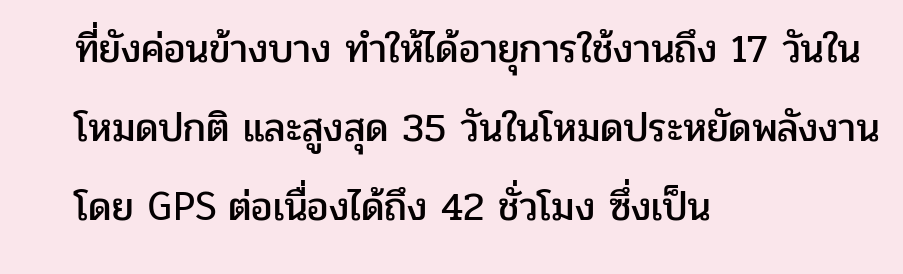ที่ยังค่อนข้างบาง ทำให้ได้อายุการใช้งานถึง 17 วันในโหมดปกติ และสูงสุด 35 วันในโหมดประหยัดพลังงาน โดย GPS ต่อเนื่องได้ถึง 42 ชั่วโมง ซึ่งเป็น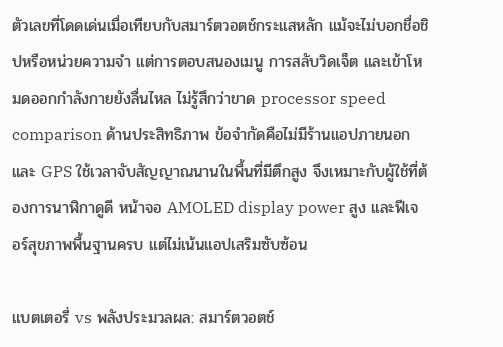ตัวเลขที่โดดเด่นเมื่อเทียบกับสมาร์ตวอตช์กระแสหลัก แม้จะไม่บอกชื่อชิปหรือหน่วยความจำ แต่การตอบสนองเมนู การสลับวิดเจ็ต และเข้าโหมดออกกำลังกายยังลื่นไหล ไม่รู้สึกว่าขาด processor speed comparison ด้านประสิทธิภาพ ข้อจำกัดคือไม่มีร้านแอปภายนอกและ GPS ใช้เวลาจับสัญญาณนานในพื้นที่มีตึกสูง จึงเหมาะกับผู้ใช้ที่ต้องการนาฬิกาดูดี หน้าจอ AMOLED display power สูง และฟีเจอร์สุขภาพพื้นฐานครบ แต่ไม่เน้นแอปเสริมซับซ้อน

แบตเตอรี่ vs พลังประมวลผล: สมาร์ตวอตช์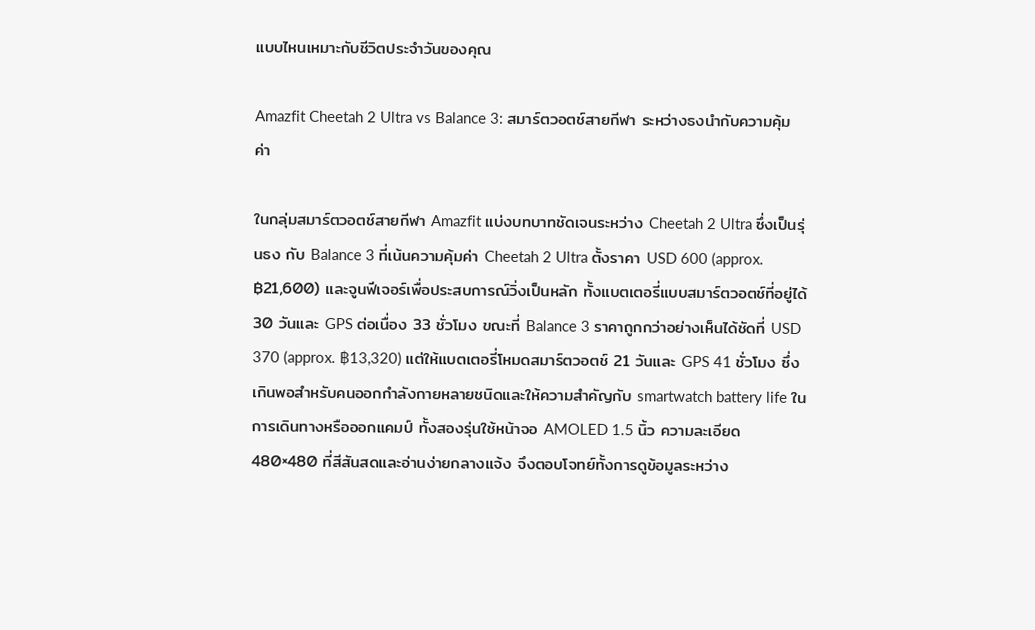แบบไหนเหมาะกับชีวิตประจำวันของคุณ

Amazfit Cheetah 2 Ultra vs Balance 3: สมาร์ตวอตช์สายกีฬา ระหว่างธงนำกับความคุ้มค่า

ในกลุ่มสมาร์ตวอตช์สายกีฬา Amazfit แบ่งบทบาทชัดเจนระหว่าง Cheetah 2 Ultra ซึ่งเป็นรุ่นธง กับ Balance 3 ที่เน้นความคุ้มค่า Cheetah 2 Ultra ตั้งราคา USD 600 (approx. ฿21,600) และจูนฟีเจอร์เพื่อประสบการณ์วิ่งเป็นหลัก ทั้งแบตเตอรี่แบบสมาร์ตวอตช์ที่อยู่ได้ 30 วันและ GPS ต่อเนื่อง 33 ชั่วโมง ขณะที่ Balance 3 ราคาถูกกว่าอย่างเห็นได้ชัดที่ USD 370 (approx. ฿13,320) แต่ให้แบตเตอรี่โหมดสมาร์ตวอตช์ 21 วันและ GPS 41 ชั่วโมง ซึ่งเกินพอสำหรับคนออกกำลังกายหลายชนิดและให้ความสำคัญกับ smartwatch battery life ในการเดินทางหรือออกแคมป์ ทั้งสองรุ่นใช้หน้าจอ AMOLED 1.5 นิ้ว ความละเอียด 480×480 ที่สีสันสดและอ่านง่ายกลางแจ้ง จึงตอบโจทย์ทั้งการดูข้อมูลระหว่าง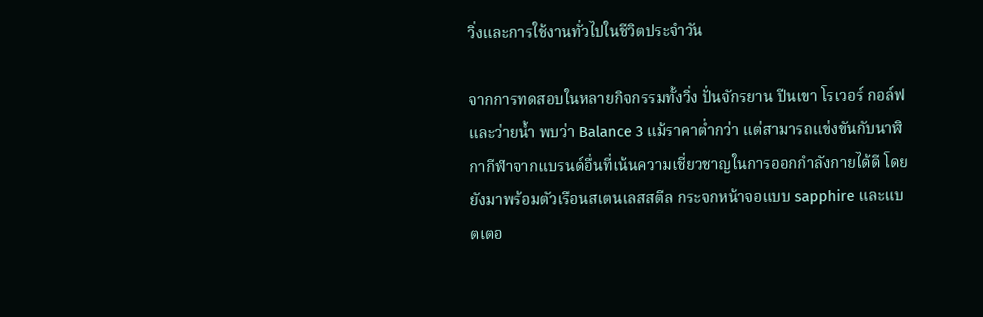วิ่งและการใช้งานทั่วไปในชีวิตประจำวัน

จากการทดสอบในหลายกิจกรรมทั้งวิ่ง ปั่นจักรยาน ปีนเขา โรเวอร์ กอล์ฟ และว่ายน้ำ พบว่า Balance 3 แม้ราคาต่ำกว่า แต่สามารถแข่งขันกับนาฬิกากีฬาจากแบรนด์อื่นที่เน้นความเชี่ยวชาญในการออกกำลังกายได้ดี โดยยังมาพร้อมตัวเรือนสเตนเลสสตีล กระจกหน้าจอแบบ sapphire และแบตเตอ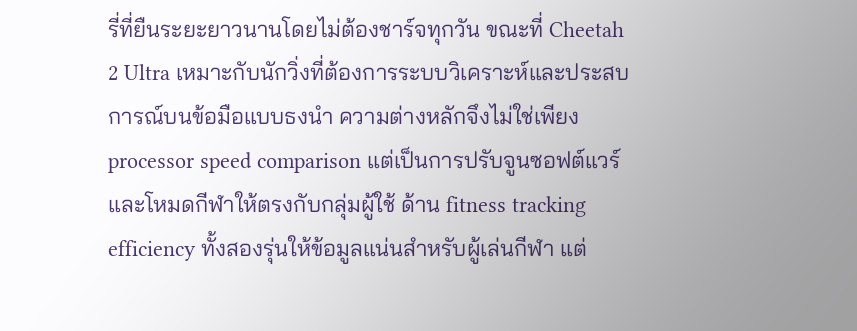รี่ที่ยืนระยะยาวนานโดยไม่ต้องชาร์จทุกวัน ขณะที่ Cheetah 2 Ultra เหมาะกับนักวิ่งที่ต้องการระบบวิเคราะห์และประสบการณ์บนข้อมือแบบธงนำ ความต่างหลักจึงไม่ใช่เพียง processor speed comparison แต่เป็นการปรับจูนซอฟต์แวร์และโหมดกีฬาให้ตรงกับกลุ่มผู้ใช้ ด้าน fitness tracking efficiency ทั้งสองรุ่นให้ข้อมูลแน่นสำหรับผู้เล่นกีฬา แต่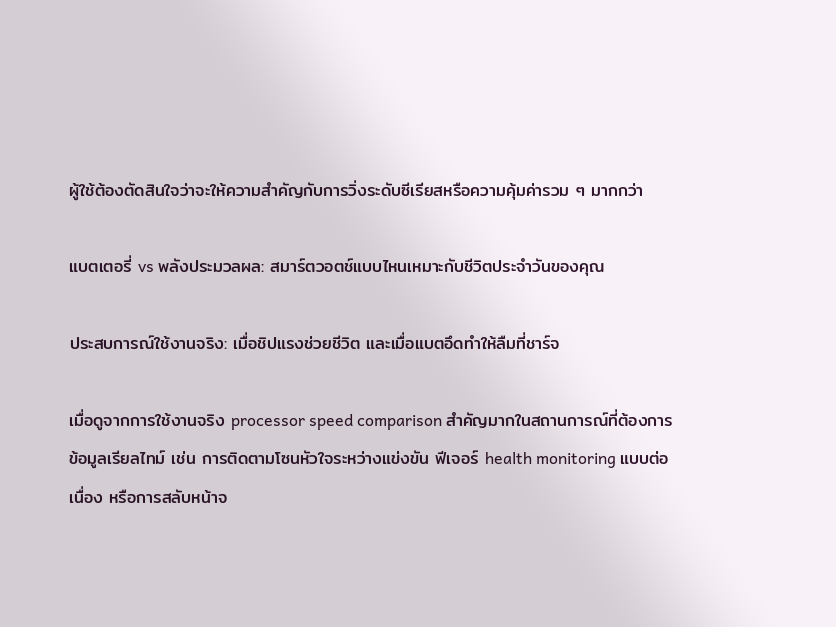ผู้ใช้ต้องตัดสินใจว่าจะให้ความสำคัญกับการวิ่งระดับซีเรียสหรือความคุ้มค่ารวม ๆ มากกว่า

แบตเตอรี่ vs พลังประมวลผล: สมาร์ตวอตช์แบบไหนเหมาะกับชีวิตประจำวันของคุณ

ประสบการณ์ใช้งานจริง: เมื่อชิปแรงช่วยชีวิต และเมื่อแบตอึดทำให้ลืมที่ชาร์จ

เมื่อดูจากการใช้งานจริง processor speed comparison สำคัญมากในสถานการณ์ที่ต้องการข้อมูลเรียลไทม์ เช่น การติดตามโซนหัวใจระหว่างแข่งขัน ฟีเจอร์ health monitoring แบบต่อเนื่อง หรือการสลับหน้าจ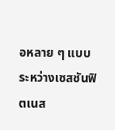อหลาย ๆ แบบระหว่างเซสชันฟิตเนส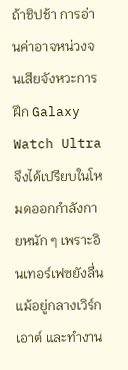ถ้าชิปช้า การอ่านค่าอาจหน่วงจนเสียจังหวะการฝึก Galaxy Watch Ultra จึงได้เปรียบในโหมดออกกำลังกายหนัก ๆ เพราะอินเทอร์เฟซยังลื่นแม้อยู่กลางเวิร์กเอาต์ และทำงาน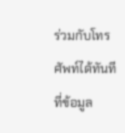ร่วมกับโทรศัพท์ได้ทันทีที่ข้อมูล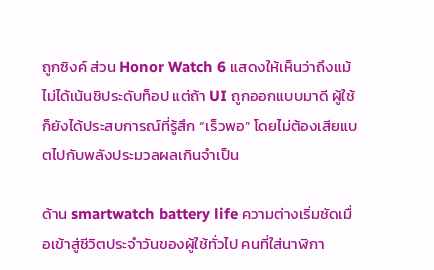ถูกซิงค์ ส่วน Honor Watch 6 แสดงให้เห็นว่าถึงแม้ไม่ได้เน้นชิประดับท็อป แต่ถ้า UI ถูกออกแบบมาดี ผู้ใช้ก็ยังได้ประสบการณ์ที่รู้สึก “เร็วพอ” โดยไม่ต้องเสียแบตไปกับพลังประมวลผลเกินจำเป็น

ด้าน smartwatch battery life ความต่างเริ่มชัดเมื่อเข้าสู่ชีวิตประจำวันของผู้ใช้ทั่วไป คนที่ใส่นาฬิกา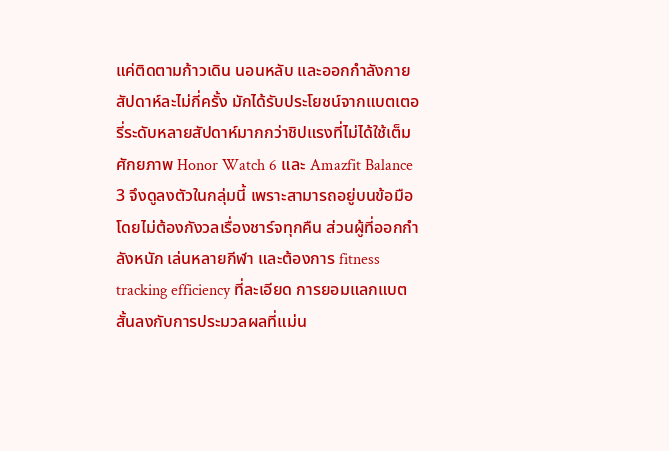แค่ติดตามก้าวเดิน นอนหลับ และออกกำลังกายสัปดาห์ละไม่กี่ครั้ง มักได้รับประโยชน์จากแบตเตอรี่ระดับหลายสัปดาห์มากกว่าชิปแรงที่ไม่ได้ใช้เต็มศักยภาพ Honor Watch 6 และ Amazfit Balance 3 จึงดูลงตัวในกลุ่มนี้ เพราะสามารถอยู่บนข้อมือโดยไม่ต้องกังวลเรื่องชาร์จทุกคืน ส่วนผู้ที่ออกกำลังหนัก เล่นหลายกีฬา และต้องการ fitness tracking efficiency ที่ละเอียด การยอมแลกแบตสั้นลงกับการประมวลผลที่แม่น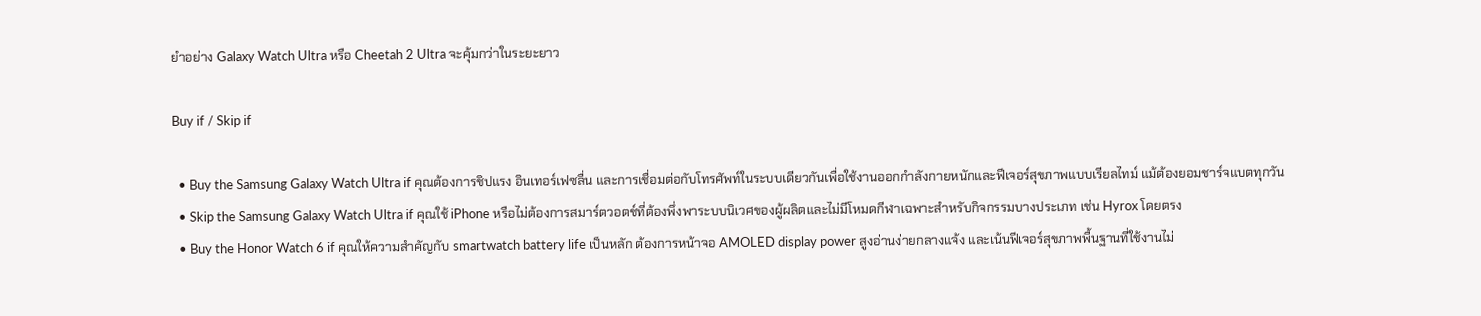ยำอย่าง Galaxy Watch Ultra หรือ Cheetah 2 Ultra จะคุ้มกว่าในระยะยาว

Buy if / Skip if

  • Buy the Samsung Galaxy Watch Ultra if คุณต้องการชิปแรง อินเทอร์เฟซลื่น และการเชื่อมต่อกับโทรศัพท์ในระบบเดียวกันเพื่อใช้งานออกกำลังกายหนักและฟีเจอร์สุขภาพแบบเรียลไทม์ แม้ต้องยอมชาร์จแบตทุกวัน
  • Skip the Samsung Galaxy Watch Ultra if คุณใช้ iPhone หรือไม่ต้องการสมาร์ตวอตช์ที่ต้องพึ่งพาระบบนิเวศของผู้ผลิตและไม่มีโหมดกีฬาเฉพาะสำหรับกิจกรรมบางประเภท เช่น Hyrox โดยตรง
  • Buy the Honor Watch 6 if คุณให้ความสำคัญกับ smartwatch battery life เป็นหลัก ต้องการหน้าจอ AMOLED display power สูงอ่านง่ายกลางแจ้ง และเน้นฟีเจอร์สุขภาพพื้นฐานที่ใช้งานไม่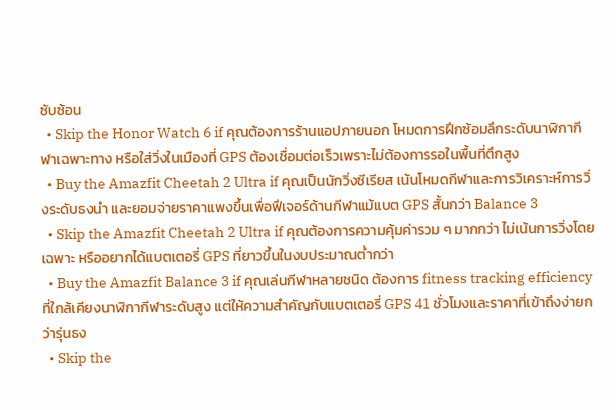ซับซ้อน
  • Skip the Honor Watch 6 if คุณต้องการร้านแอปภายนอก โหมดการฝึกซ้อมลึกระดับนาฬิกากีฬาเฉพาะทาง หรือใส่วิ่งในเมืองที่ GPS ต้องเชื่อมต่อเร็วเพราะไม่ต้องการรอในพื้นที่ตึกสูง
  • Buy the Amazfit Cheetah 2 Ultra if คุณเป็นนักวิ่งซีเรียส เน้นโหมดกีฬาและการวิเคราะห์การวิ่งระดับธงนำ และยอมจ่ายราคาแพงขึ้นเพื่อฟีเจอร์ด้านกีฬาแม้แบต GPS สั้นกว่า Balance 3
  • Skip the Amazfit Cheetah 2 Ultra if คุณต้องการความคุ้มค่ารวม ๆ มากกว่า ไม่เน้นการวิ่งโดยเฉพาะ หรืออยากได้แบตเตอรี่ GPS ที่ยาวขึ้นในงบประมาณต่ำกว่า
  • Buy the Amazfit Balance 3 if คุณเล่นกีฬาหลายชนิด ต้องการ fitness tracking efficiency ที่ใกล้เคียงนาฬิกากีฬาระดับสูง แต่ให้ความสำคัญกับแบตเตอรี่ GPS 41 ชั่วโมงและราคาที่เข้าถึงง่ายกว่ารุ่นธง
  • Skip the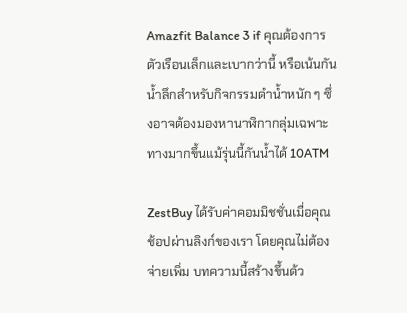Amazfit Balance 3 if คุณต้องการตัวเรือนเล็กและเบากว่านี้ หรือเน้นกันน้ำลึกสำหรับกิจกรรมดำน้ำหนัก ๆ ซึ่งอาจต้องมองหานาฬิกากลุ่มเฉพาะทางมากขึ้นแม้รุ่นนี้กันน้ำได้ 10ATM

ZestBuy ได้รับค่าคอมมิชชั่นเมื่อคุณช้อปผ่านลิงก์ของเรา โดยคุณไม่ต้องจ่ายเพิ่ม บทความนี้สร้างขึ้นด้ว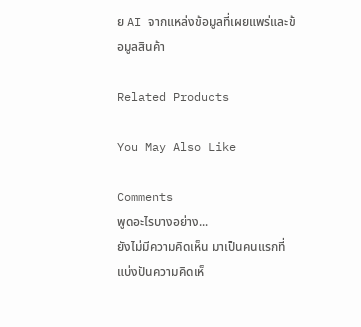ย AI จากแหล่งข้อมูลที่เผยแพร่และข้อมูลสินค้า

Related Products

You May Also Like

Comments
พูดอะไรบางอย่าง...
ยังไม่มีความคิดเห็น มาเป็นคนแรกที่แบ่งปันความคิดเห็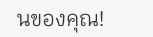นของคุณ!